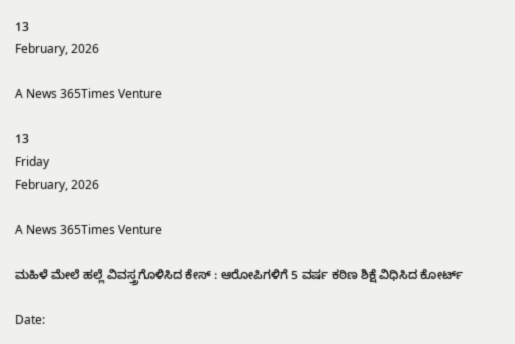13
February, 2026

A News 365Times Venture

13
Friday
February, 2026

A News 365Times Venture

ಮಹಿಳೆ ಮೇಲೆ ಹಲ್ಲೆ ವಿವಸ್ತ್ರಗೊಳಿಸಿದ ಕೇಸ್ : ಆರೋಪಿಗಳಿಗೆ 5 ವರ್ಷ ಕಠಿಣ ಶಿಕ್ಷೆ ವಿಧಿಸಿದ ಕೋರ್ಟ್

Date: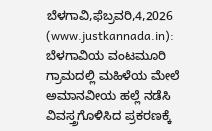ಬೆಳಗಾವಿ,ಫೆಬ್ರವರಿ,4,2026 (www.justkannada.in):  ಬೆಳಗಾವಿಯ ವಂಟಮೂರಿ ಗ್ರಾಮದಲ್ಲಿ ಮಹಿಳೆಯ ಮೇಲೆ ಅಮಾನವೀಯ ಹಲ್ಲೆ ನಡೆಸಿ ವಿವಸ್ತ್ರಗೊಳಿಸಿದ ಪ್ರಕರಣಕ್ಕೆ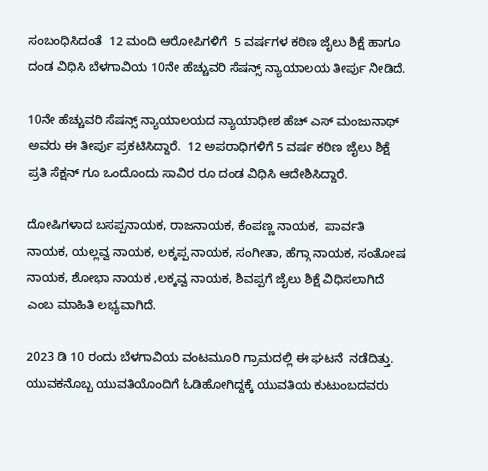ಸಂಬಂಧಿಸಿದಂತೆ  12 ಮಂದಿ ಆರೋಪಿಗಳಿಗೆ  5 ವರ್ಷಗಳ ಕಠಿಣ ಜೈಲು ಶಿಕ್ಷೆ ಹಾಗೂ ದಂಡ ವಿಧಿಸಿ ಬೆಳಗಾವಿಯ 10ನೇ ಹೆಚ್ಚುವರಿ ಸೆಷನ್ಸ್ ನ್ಯಾಯಾಲಯ ತೀರ್ಪು ನೀಡಿದೆ.

10ನೇ ಹೆಚ್ಚುವರಿ ಸೆಷನ್ಸ್ ನ್ಯಾಯಾಲಯದ ನ್ಯಾಯಾಧೀಶ ಹೆಚ್ ಎಸ್ ಮಂಜುನಾಥ್ ಅವರು ಈ ತೀರ್ಪು ಪ್ರಕಟಿಸಿದ್ದಾರೆ.  12 ಅಪರಾಧಿಗಳಿಗೆ 5 ವರ್ಷ ಕಠಿಣ ಜೈಲು ಶಿಕ್ಷೆ ಪ್ರತಿ ಸೆಕ್ಷನ್ ಗೂ ಒಂದೊಂದು ಸಾವಿರ ರೂ ದಂಡ ವಿಧಿಸಿ ಆದೇಶಿಸಿದ್ದಾರೆ.

ದೋಷಿಗಳಾದ ಬಸಪ್ಪನಾಯಕ, ರಾಜನಾಯಕ, ಕೆಂಪಣ್ಣ ನಾಯಕ,  ಪಾರ್ವತಿ ನಾಯಕ, ಯಲ್ಲವ್ವ ನಾಯಕ, ಲಕ್ಕಪ್ಪ ನಾಯಕ, ಸಂಗೀತಾ, ಹೆಗ್ಗಾ ನಾಯಕ, ಸಂತೋಷ ನಾಯಕ, ಶೋಭಾ ನಾಯಕ ,ಲಕ್ಕವ್ವ ನಾಯಕ, ಶಿವಪ್ಪಗೆ ಜೈಲು ಶಿಕ್ಷೆ ವಿಧಿಸಲಾಗಿದೆ ಎಂಬ ಮಾಹಿತಿ ಲಭ್ಯವಾಗಿದೆ.

2023 ಡಿ 10 ರಂದು ಬೆಳಗಾವಿಯ ವಂಟಮೂರಿ ಗ್ರಾಮದಲ್ಲಿ ಈ ಘಟನೆ  ನಡೆದಿತ್ತು. ಯುವಕನೊಬ್ಬ ಯುವತಿಯೊಂದಿಗೆ ಓಡಿಹೋಗಿದ್ದಕ್ಕೆ ಯುವತಿಯ ಕುಟುಂಬದವರು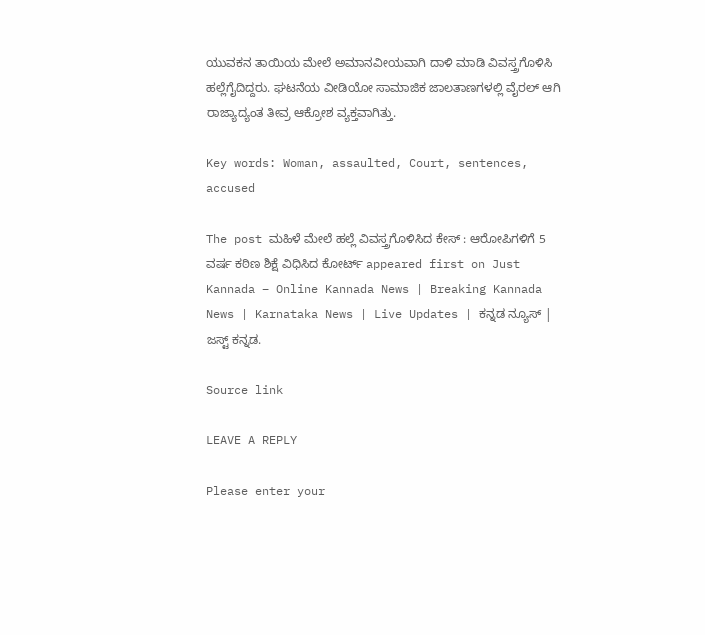ಯುವಕನ ತಾಯಿಯ ಮೇಲೆ ಅಮಾನವೀಯವಾಗಿ ದಾಳಿ ಮಾಡಿ ವಿವಸ್ತ್ರಗೊಳಿಸಿ ಹಲ್ಲೆಗೈದಿದ್ದರು. ಘಟನೆಯ ವೀಡಿಯೋ ಸಾಮಾಜಿಕ ಜಾಲತಾಣಗಳಲ್ಲಿ ವೈರಲ್ ಆಗಿ ರಾಜ್ಯಾದ್ಯಂತ ತೀವ್ರ ಆಕ್ರೋಶ ವ್ಯಕ್ತವಾಗಿತ್ತು.

Key words: Woman, assaulted, Court, sentences, accused

The post ಮಹಿಳೆ ಮೇಲೆ ಹಲ್ಲೆ ವಿವಸ್ತ್ರಗೊಳಿಸಿದ ಕೇಸ್ : ಆರೋಪಿಗಳಿಗೆ 5 ವರ್ಷ ಕಠಿಣ ಶಿಕ್ಷೆ ವಿಧಿಸಿದ ಕೋರ್ಟ್ appeared first on Just Kannada – Online Kannada News | Breaking Kannada News | Karnataka News | Live Updates | ಕನ್ನಡ ನ್ಯೂಸ್ | ಜಸ್ಟ್ ಕನ್ನಡ.

Source link

LEAVE A REPLY

Please enter your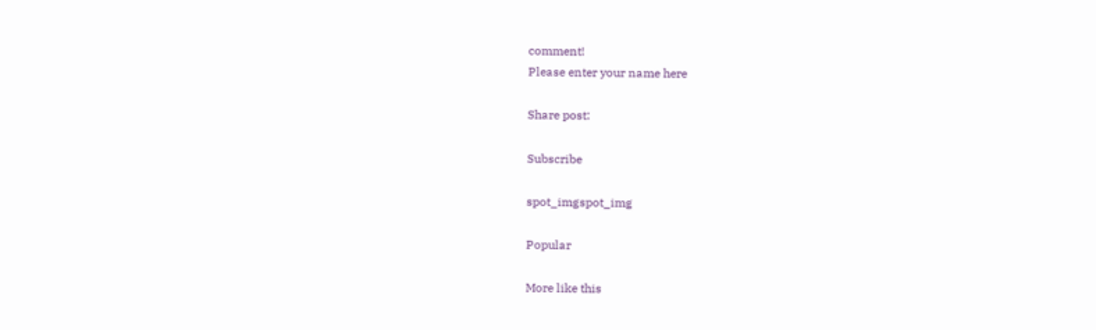comment!
Please enter your name here

Share post:

Subscribe

spot_imgspot_img

Popular

More like this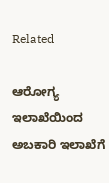Related

ಆರೋಗ್ಯ ಇಲಾಖೆಯಿಂದ ಅಬಕಾರಿ ಇಲಾಖೆಗೆ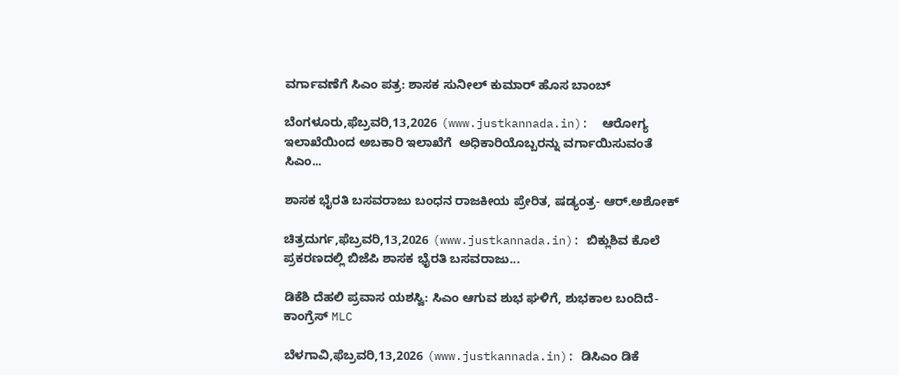ವರ್ಗಾವಣೆಗೆ ಸಿಎಂ ಪತ್ರ: ಶಾಸಕ ಸುನೀಲ್ ಕುಮಾರ್ ಹೊಸ ಬಾಂಬ್

ಬೆಂಗಳೂರು,ಫೆಬ್ರವರಿ,13,2026 (www.justkannada.in):  ಆರೋಗ್ಯ ಇಲಾಖೆಯಿಂದ ಅಬಕಾರಿ ಇಲಾಖೆಗೆ  ಅಧಿಕಾರಿಯೊಬ್ಬರನ್ನು ವರ್ಗಾಯಿಸುವಂತೆ ಸಿಎಂ...

ಶಾಸಕ ಭೈರತಿ ಬಸವರಾಜು ಬಂಧನ ರಾಜಕೀಯ ಪ್ರೇರಿತ, ಷಡ್ಯಂತ್ರ- ಆರ್.ಅಶೋಕ್

ಚಿತ್ರದುರ್ಗ,ಫೆಬ್ರವರಿ,13,2026 (www.justkannada.in): ಬಿಕ್ಲುಶಿವ ಕೊಲೆ ಪ್ರಕರಣದಲ್ಲಿ ಬಿಜೆಪಿ ಶಾಸಕ ಭೈರತಿ ಬಸವರಾಜು...

ಡಿಕೆಶಿ ದೆಹಲಿ ಪ್ರವಾಸ ಯಶಸ್ವಿ: ಸಿಎಂ ಆಗುವ ಶುಭ ಘಳಿಗೆ, ಶುಭಕಾಲ ಬಂದಿದೆ- ಕಾಂಗ್ರೆಸ್ MLC

ಬೆಳಗಾವಿ,ಫೆಬ್ರವರಿ,13,2026 (www.justkannada.in): ಡಿಸಿಎಂ ಡಿಕೆ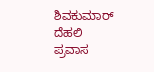ಶಿವಕುಮಾರ್ ದೆಹಲಿ ಪ್ರವಾಸ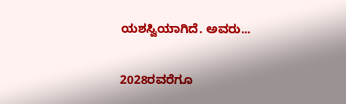ಯಶಸ್ವಿಯಾಗಿದೆ. ಅವರು...

2028ರವರೆಗೂ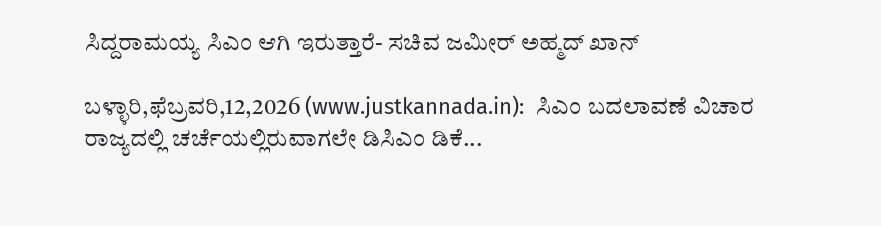ಸಿದ್ದರಾಮಯ್ಯ ಸಿಎಂ ಆಗಿ ಇರುತ್ತಾರೆ- ಸಚಿವ ಜಮೀರ್ ಅಹ್ಮದ್ ಖಾನ್

ಬಳ್ಳಾರಿ,ಫೆಬ್ರವರಿ,12,2026 (www.justkannada.in):  ಸಿಎಂ ಬದಲಾವಣೆ ವಿಚಾರ ರಾಜ್ಯದಲ್ಲಿ ಚರ್ಚೆಯಲ್ಲಿರುವಾಗಲೇ ಡಿಸಿಎಂ ಡಿಕೆ...